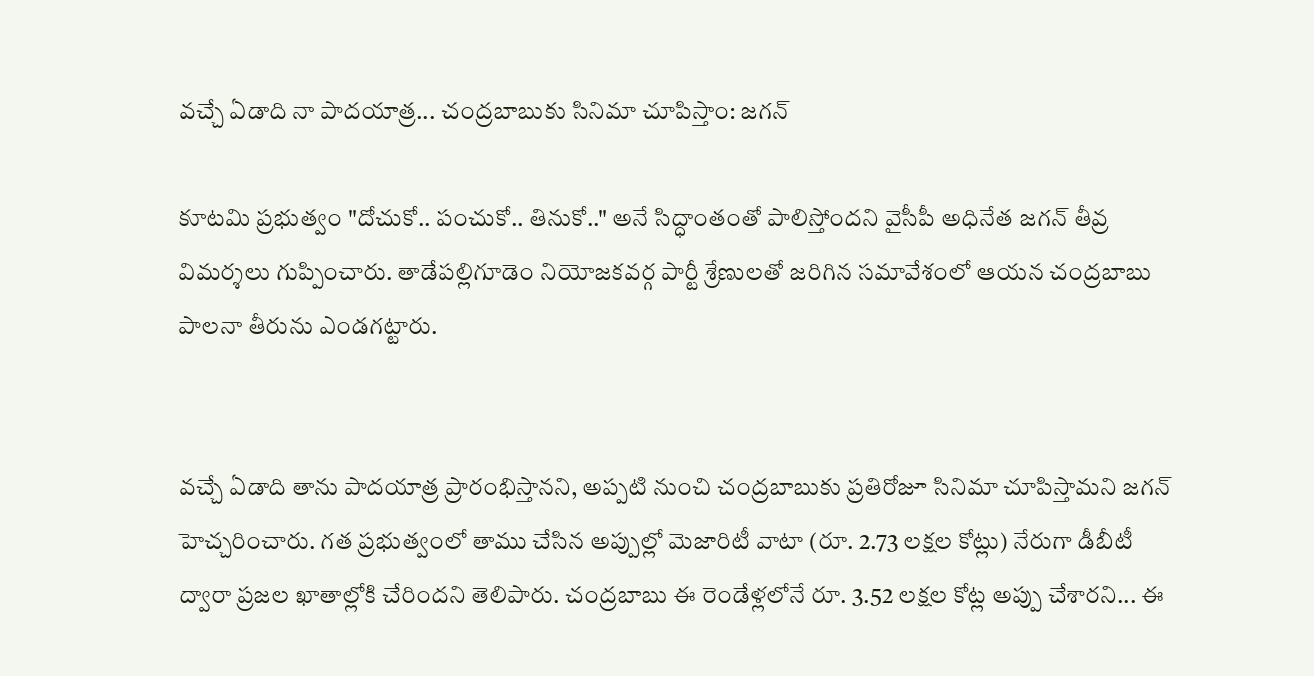వచ్చే ఏడాది నా పాదయాత్ర... చంద్రబాబుకు సినిమా చూపిస్తాం: జగన్

కూటమి ప్రభుత్వం "దోచుకో.. పంచుకో.. తినుకో.." అనే సిద్ధాంతంతో పాలిస్తోందని వైసీపీ అధినేత జగన్ తీవ్ర విమర్శలు గుప్పించారు. తాడేపల్లిగూడెం నియోజకవర్గ పార్టీ శ్రేణులతో జరిగిన సమావేశంలో ఆయన చంద్రబాబు పాలనా తీరును ఎండగట్టారు.


వచ్చే ఏడాది తాను పాదయాత్ర ప్రారంభిస్తానని, అప్పటి నుంచి చంద్రబాబుకు ప్రతిరోజూ సినిమా చూపిస్తామని జగన్ హెచ్చరించారు. గత ప్రభుత్వంలో తాము చేసిన అప్పుల్లో మెజారిటీ వాటా (రూ. 2.73 లక్షల కోట్లు) నేరుగా డీబీటీ ద్వారా ప్రజల ఖాతాల్లోకి చేరిందని తెలిపారు. చంద్రబాబు ఈ రెండేళ్లలోనే రూ. 3.52 లక్షల కోట్ల అప్పు చేశారని... ఈ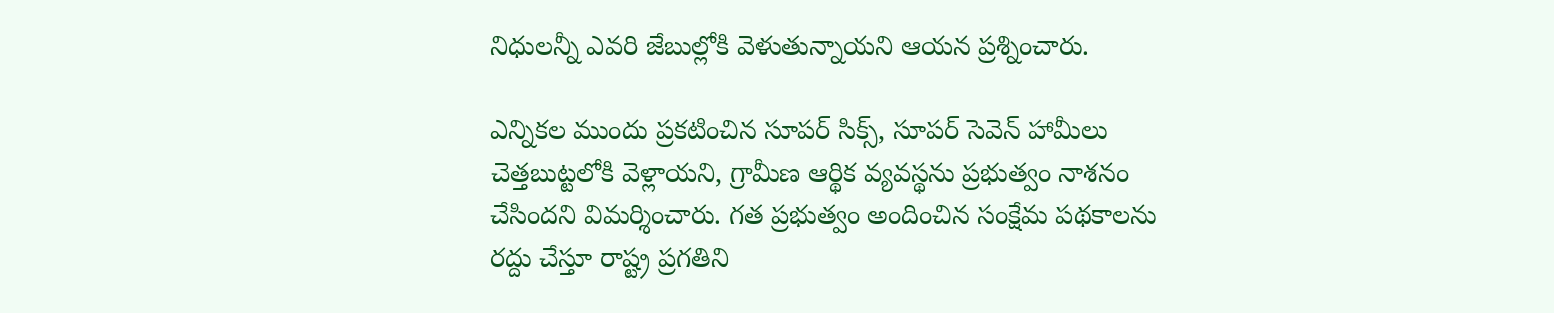నిధులన్నీ ఎవరి జేబుల్లోకి వెళుతున్నాయని ఆయన ప్రశ్నించారు.

ఎన్నికల ముందు ప్రకటించిన సూపర్ సిక్స్, సూపర్ సెవెన్ హామీలు చెత్తబుట్టలోకి వెళ్లాయని, గ్రామీణ ఆర్థిక వ్యవస్థను ప్రభుత్వం నాశనం చేసిందని విమర్శించారు. గత ప్రభుత్వం అందించిన సంక్షేమ పథకాలను రద్దు చేస్తూ రాష్ట్ర ప్రగతిని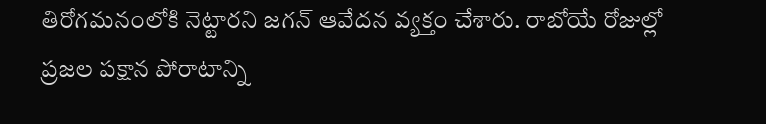తిరోగమనంలోకి నెట్టారని జగన్ ఆవేదన వ్యక్తం చేశారు. రాబోయే రోజుల్లో ప్రజల పక్షాన పోరాటాన్ని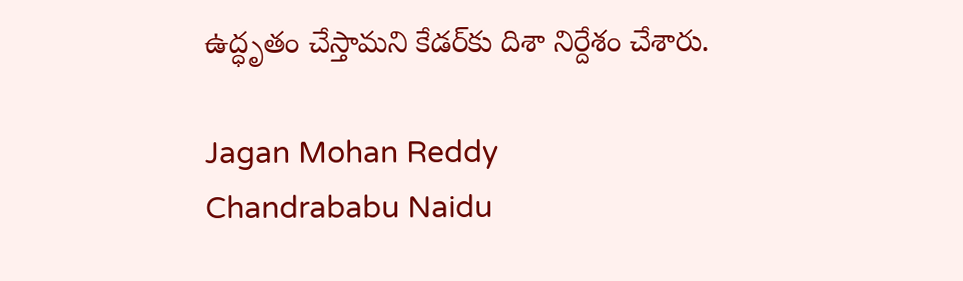ఉద్ధృతం చేస్తామని కేడర్‌కు దిశా నిర్దేశం చేశారు.

Jagan Mohan Reddy
Chandrababu Naidu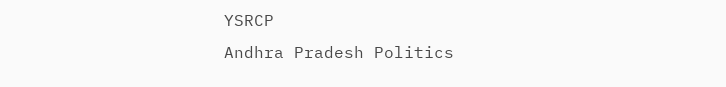YSRCP
Andhra Pradesh Politics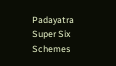Padayatra
Super Six Schemes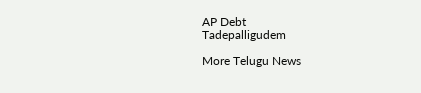AP Debt
Tadepalligudem

More Telugu News